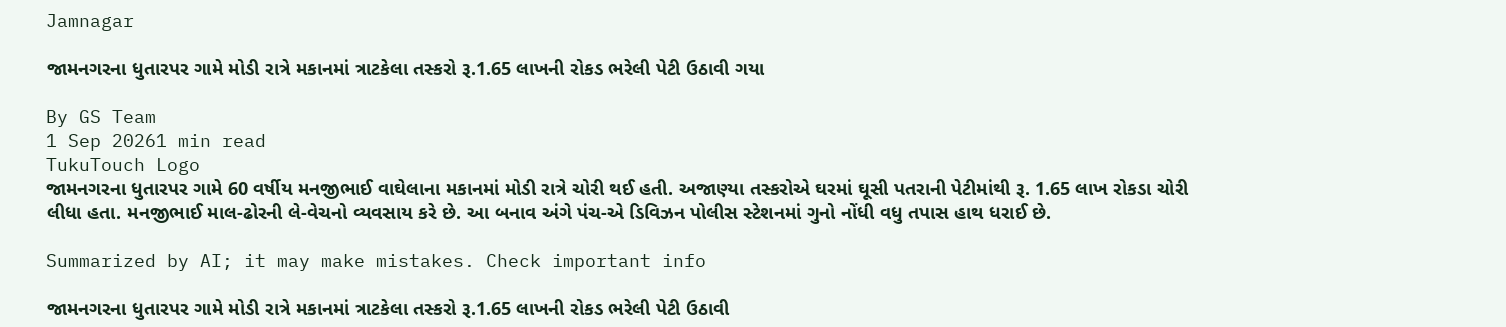Jamnagar

જામનગરના ધુતારપર ગામે મોડી રાત્રે મકાનમાં ત્રાટકેલા તસ્કરો રૂ.1.65 લાખની રોકડ ભરેલી પેટી ઉઠાવી ગયા

By GS Team
1 Sep 20261 min read
TukuTouch Logo
જામનગરના ધુતારપર ગામે 60 વર્ષીય મનજીભાઈ વાઘેલાના મકાનમાં મોડી રાત્રે ચોરી થઈ હતી. અજાણ્યા તસ્કરોએ ઘરમાં ઘૂસી પતરાની પેટીમાંથી રૂ. 1.65 લાખ રોકડા ચોરી લીધા હતા. મનજીભાઈ માલ-ઢોરની લે-વેચનો વ્યવસાય કરે છે. આ બનાવ અંગે પંચ-એ ડિવિઝન પોલીસ સ્ટેશનમાં ગુનો નોંધી વધુ તપાસ હાથ ધરાઈ છે.

Summarized by AI; it may make mistakes. Check important info

જામનગરના ધુતારપર ગામે મોડી રાત્રે મકાનમાં ત્રાટકેલા તસ્કરો રૂ.1.65 લાખની રોકડ ભરેલી પેટી ઉઠાવી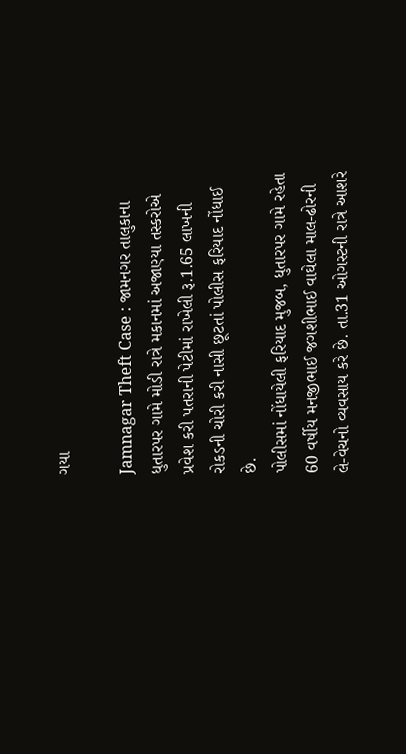ગયા

Jamnagar Theft Case : જામનગર તાલુકાના ધુતારપર ગામે મોડી રાત્રે મકાનમાં અજાણ્યા તસ્કરોએ પ્રવેશ કરી પતરાની પેટીમાં રાખેલી રૂ.1.65 લાખની રોકડની ચોરી કરી નાસી છૂટતાં પોલીસ ફરિયાદ નોંધાઈ છે.
પોલીસમાં નોંધાયેલી ફરિયાદ મુજબ, ધુતારપર ગામે રહેતા 60 વર્ષીય મનજીભાઈ જગશીભાઈ વાઘેલા માલ-ઢોરની લે-વેચનો વ્યવસાય કરે છે. તા.31 ઓગસ્ટની રાત્રે આશરે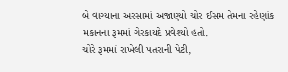બે વાગ્યાના અરસામાં અજાણ્યો ચોર ઈસમ તેમના રહેણાંક મકાનના રૂમમાં ગેરકાયદે પ્રવેશ્યો હતો.
ચોરે રૂમમાં રાખેલી પતરાની પેટી,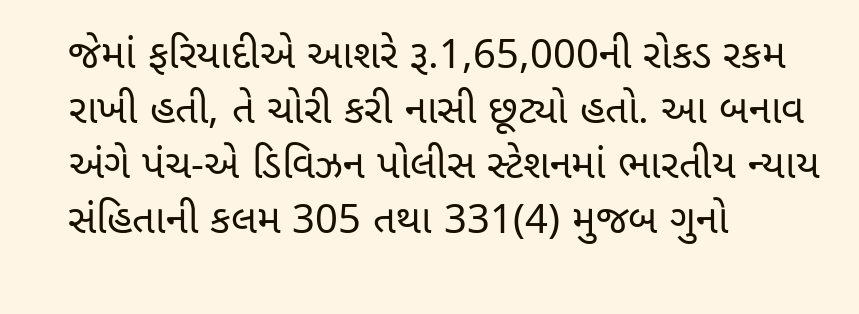જેમાં ફરિયાદીએ આશરે રૂ.1,65,000ની રોકડ રકમ રાખી હતી, તે ચોરી કરી નાસી છૂટ્યો હતો. આ બનાવ અંગે પંચ-એ ડિવિઝન પોલીસ સ્ટેશનમાં ભારતીય ન્યાય સંહિતાની કલમ 305 તથા 331(4) મુજબ ગુનો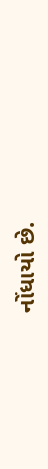નોંધાયો છે.